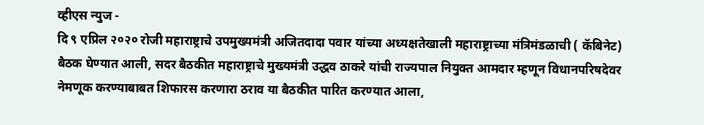व्हीएस न्युज -
दि ९ एप्रिल २०२० रोजी महाराष्ट्राचे उपमुख्यमंत्री अजितदादा पवार यांच्या अध्यक्षतेखाली महाराष्ट्राच्या मंत्रिमंडळाची ( कॅबिनेट) बैठक घेण्यात आली, सदर बैठकीत महाराष्ट्राचे मुख्यमंत्री उद्धव ठाकरे यांची राज्यपाल नियुक्त आमदार म्हणून विधानपरिषदेवर नेमणूक करण्याबाबत शिफारस करणारा ठराव या बैठकीत पारित करण्यात आला,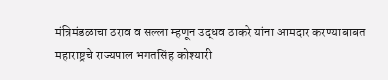मंत्रिमंडळाचा ठराव व सल्ला म्हणून उद्धव ठाकरे यांना आमदार करण्याबाबत महाराष्ट्रचे राज्यपाल भगतसिंह कोश्यारी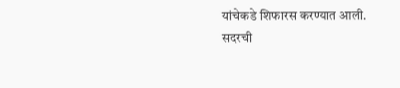यांचेकडे शिफारस करण्यात आली.
सदरची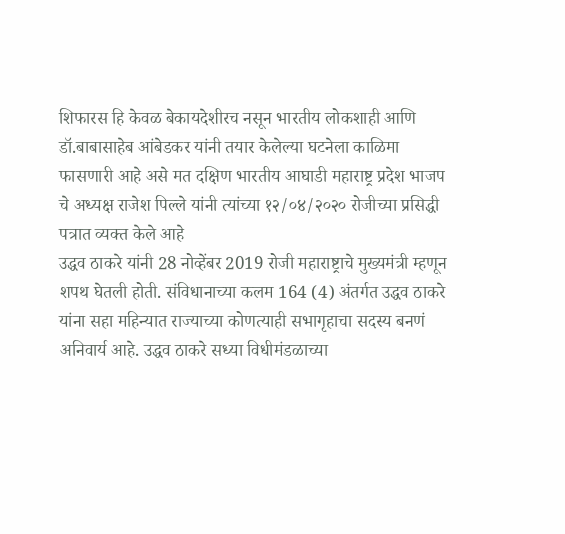शिफारस हि केवळ बेकायदेशीरच नसून भारतीय लोकशाही आणि डॉ.बाबासाहेब आंबेडकर यांनी तयार केलेल्या घटनेला काळिमा फासणारी आहे असे मत दक्षिण भारतीय आघाडी महाराष्ट्र प्रदेश भाजप चे अध्यक्ष राजेश पिल्ले यांनी त्यांच्या १२/०४/२०२० रोजीच्या प्रसिद्धी पत्रात व्यक्त केले आहे
उद्धव ठाकरे यांनी 28 नोव्हेंबर 2019 रोजी महाराष्ट्राचे मुख्यमंत्री म्हणून शपथ घेतली होती. संविधानाच्या कलम 164 (4) अंतर्गत उद्धव ठाकरे यांना सहा महिन्यात राज्याच्या कोणत्याही सभागृहाचा सदस्य बनणं अनिवार्य आहे. उद्धव ठाकरे सध्या विधीमंडळाच्या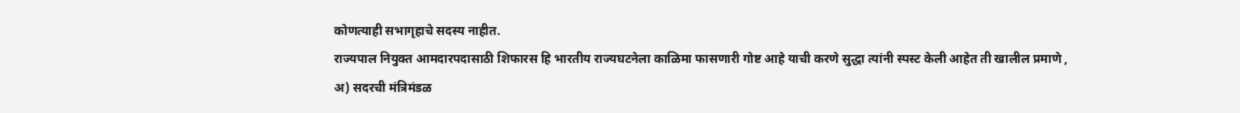कोणत्याही सभागृहाचे सदस्य नाहीत.
राज्यपाल नियुक्त आमदारपदासाठी शिफारस हि भारतीय राज्यघटनेला काळिमा फासणारी गोष्ट आहे याची करणे सुद्धा त्यांनी स्पस्ट केली आहेत ती खालील प्रमाणे ,
अ) सदरची मंत्रिमंडळ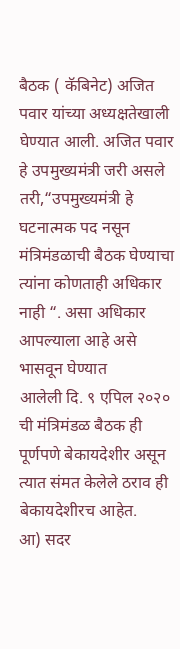बैठक ( कॅबिनेट) अजित पवार यांच्या अध्यक्षतेखाली घेण्यात आली. अजित पवार हे उपमुख्यमंत्री जरी असले तरी,“उपमुख्यमंत्री हे घटनात्मक पद नसून मंत्रिमंडळाची बैठक घेण्याचा त्यांना कोणताही अधिकार नाही “. असा अधिकार आपल्याला आहे असे भासवून घेण्यात
आलेली दि. ९ एपिल २०२० ची मंत्रिमंडळ बैठक ही पूर्णपणे बेकायदेशीर असून त्यात संमत केलेले ठराव ही बेकायदेशीरच आहेत.
आ) सदर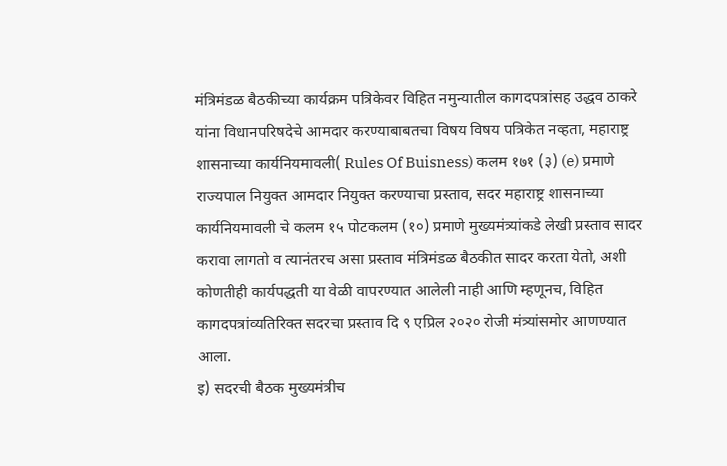मंत्रिमंडळ बैठकीच्या कार्यक्रम पत्रिकेवर विहित नमुन्यातील कागदपत्रांसह उद्धव ठाकरे यांना विधानपरिषदेचे आमदार करण्याबाबतचा विषय विषय पत्रिकेत नव्हता, महाराष्ट्र शासनाच्या कार्यनियमावली( Rules Of Buisness) कलम १७१ (३) (e) प्रमाणे राज्यपाल नियुक्त आमदार नियुक्त करण्याचा प्रस्ताव, सदर महाराष्ट्र शासनाच्या कार्यनियमावली चे कलम १५ पोटकलम (१०) प्रमाणे मुख्यमंत्र्यांकडे लेखी प्रस्ताव सादर करावा लागतो व त्यानंतरच असा प्रस्ताव मंत्रिमंडळ बैठकीत सादर करता येतो, अशी कोणतीही कार्यपद्धती या वेळी वापरण्यात आलेली नाही आणि म्हणूनच, विहित कागदपत्रांव्यतिरिक्त सदरचा प्रस्ताव दि ९ एप्रिल २०२० रोजी मंत्र्यांसमोर आणण्यात आला.
इ) सदरची बैठक मुख्यमंत्रीच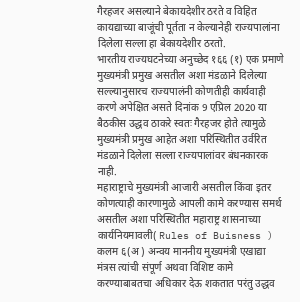गैरहजर असल्याने बेकायदेशीर ठरते व विहित कायद्याच्या बाजूंची पूर्तता न केल्यानेही राज्यपालांना दिलेला सल्ला हा बेकायदेशीर ठरतो.
भारतीय राज्यघटनेच्या अनुच्छेद १६६ (१) एक प्रमाणे मुख्यमंत्री प्रमुख असतील अशा मंडळाने दिलेल्या सल्ल्यानुसारच राज्यपालंनी कोणतीही कार्यवाही करणे अपेक्षित असते दिनांक 9 एप्रिल 2020 या बैठकीस उद्धव ठाकरे स्वतः गैरहजर होते त्यामुळे मुख्यमंत्री प्रमुख आहेत अशा परिस्थितीत उर्वरित मंडळाने दिलेला सल्ला राज्यपालांवर बंधनकारक नाही.
महाराष्ट्राचे मुख्यमंत्री आजारी असतील किंवा इतर कोणत्याही कारणामुळे आपली कामे करण्यास समर्थ असतील अशा परिस्थितीत महाराष्ट्र शासनाच्या कार्यनियमावली( Rules of Buisness ) कलम ६(अ ) अन्वय माननीय मुख्यमंत्री एखाद्या मंत्रस त्यांची संपूर्ण अथवा विशिष्ट कामे करण्याबाबतचा अधिकार देऊ शकतात परंतु उद्धव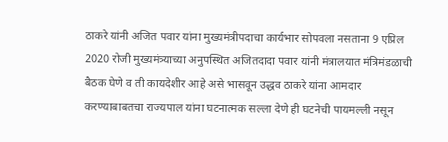ठाकरे यांनी अजित पवार यांना मुख्यमंत्रीपदाचा कार्यभार सोपवला नसताना 9 एप्रिल 2020 रोजी मुख्यमंत्र्याच्या अनुपस्थित अजितदादा पवार यांनी मंत्रालयात मंत्रिमंडळाची बैठक घेणे व ती कायदेशीर आहे असे भासवून उद्धव ठाकरे यांना आमदार करण्याबाबतचा राज्यपाल यांना घटनात्मक सल्ला देणे ही घटनेची पायमल्ली नसून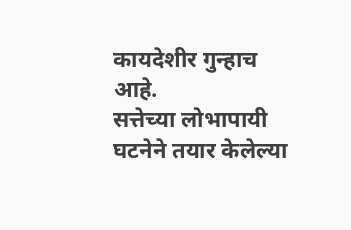कायदेशीर गुन्हाच आहे.
सत्तेच्या लोभापायी घटनेने तयार केलेल्या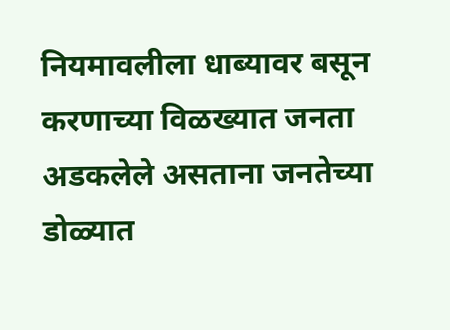नियमावलीला धाब्यावर बसून करणाच्या विळख्यात जनता अडकलेले असताना जनतेच्या डोळ्यात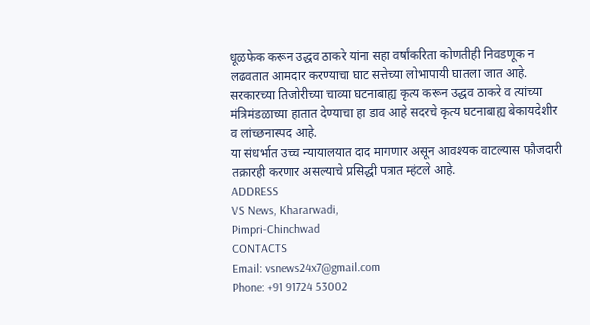धूळफेक करून उद्धव ठाकरे यांना सहा वर्षांकरिता कोणतीही निवडणूक न लढवतात आमदार करण्याचा घाट सत्तेच्या लोभापायी घातला जात आहे.
सरकारच्या तिजोरीच्या चाव्या घटनाबाह्य कृत्य करून उद्धव ठाकरे व त्यांच्या मंत्रिमंडळाच्या हातात देण्याचा हा डाव आहे सदरचे कृत्य घटनाबाह्य बेकायदेशीर व लांच्छनास्पद आहे.
या संधर्भात उच्च न्यायालयात दाद मागणार असून आवश्यक वाटल्यास फौजदारी तक्रारही करणार असल्याचे प्रसिद्धी पत्रात म्हंटले आहे.
ADDRESS
VS News, Khararwadi,
Pimpri-Chinchwad
CONTACTS
Email: vsnews24x7@gmail.com
Phone: +91 91724 53002